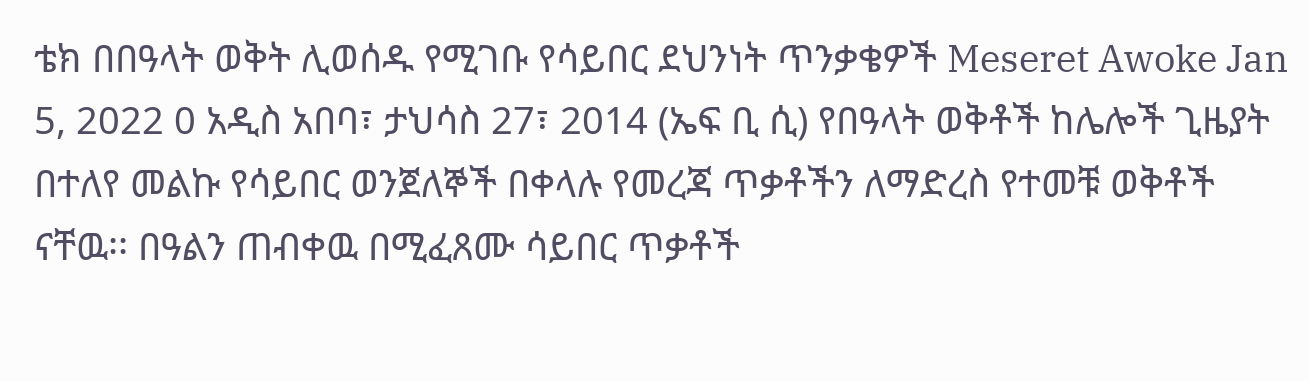ቴክ በበዓላት ወቅት ሊወሰዱ የሚገቡ የሳይበር ደህንነት ጥንቃቄዎች Meseret Awoke Jan 5, 2022 0 አዲስ አበባ፣ ታህሳስ 27፣ 2014 (ኤፍ ቢ ሲ) የበዓላት ወቅቶች ከሌሎች ጊዜያት በተለየ መልኩ የሳይበር ወንጀለኞች በቀላሉ የመረጃ ጥቃቶችን ለማድረስ የተመቹ ወቅቶች ናቸዉ፡፡ በዓልን ጠብቀዉ በሚፈጸሙ ሳይበር ጥቃቶች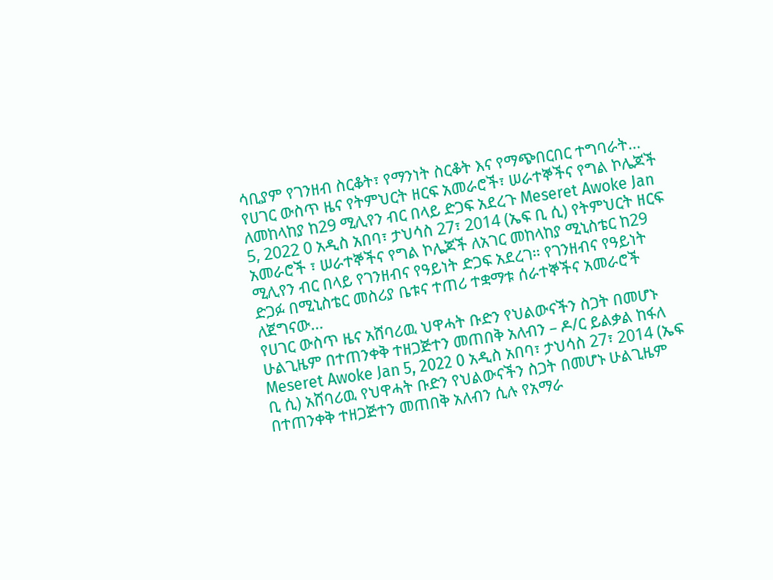ሳቢያም የገንዘብ ስርቆት፣ የማንነት ስርቆት እና የማጭበርበር ተግባራት…
የሀገር ውስጥ ዜና የትምህርት ዘርፍ አመራሮች፣ ሠራተኞችና የግል ኮሌጆች ለመከላከያ ከ29 ሚሊየን ብር በላይ ድጋፍ አደረጉ Meseret Awoke Jan 5, 2022 0 አዲስ አበባ፣ ታህሳስ 27፣ 2014 (ኤፍ ቢ ሲ) የትምህርት ዘርፍ አመራሮች ፣ ሠራተኞችና የግል ኮሌጆች ለአገር መከላከያ ሚኒስቴር ከ29 ሚሊየን ብር በላይ የገንዘብና የዓይነት ድጋፍ አደረገ። የገንዘብና የዓይነት ድጋፉ በሚኒስቴር መስሪያ ቤቱና ተጠሪ ተቋማቱ ሰራተኞችና አመራሮች ለጀግናው…
የሀገር ውስጥ ዜና አሸባሪዉ ህዋሓት ቡድን የህልውናችን ስጋት በመሆኑ ሁልጊዜም በተጠንቀቅ ተዘጋጅተን መጠበቅ አለብን – ዶ/ር ይልቃል ከፋለ Meseret Awoke Jan 5, 2022 0 አዲስ አበባ፣ ታህሳስ 27፣ 2014 (ኤፍ ቢ ሲ) አሸባሪዉ የህዋሓት ቡድን የህልውናችን ስጋት በመሆኑ ሁልጊዜም በተጠንቀቅ ተዘጋጅተን መጠበቅ አለብን ሲሉ የአማራ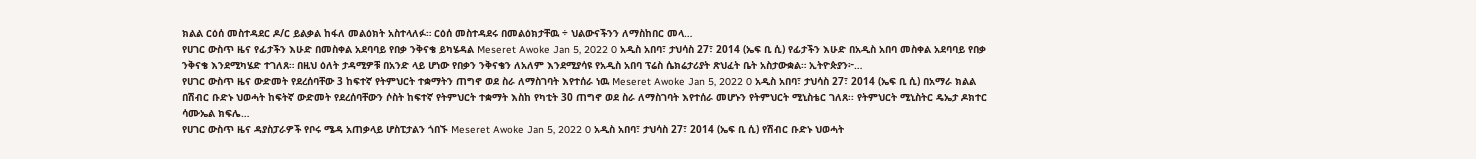ክልል ርዕሰ መስተዳደር ዶ/ር ይልቃል ከፋለ መልዕክት አስተላለፉ። ርዕሰ መስተዳደሩ በመልዕክታቸዉ ÷ ህልውናችንን ለማስከበር መላ…
የሀገር ውስጥ ዜና የፊታችን እሁድ በመስቀል አደባባይ የበቃ ንቅናቄ ይካሄዳል Meseret Awoke Jan 5, 2022 0 አዲስ አበባ፣ ታህሳስ 27፣ 2014 (ኤፍ ቢ ሲ) የፊታችን እሁድ በአዲስ አበባ መስቀል አደባባይ የበቃ ንቅናቄ እንደሚካሄድ ተገለጸ። በዚህ ዕለት ታዳሚዎቹ በአንድ ላይ ሆነው የበቃን ንቅናቄን ለአለም እንደሚያሳዩ የአዲስ አበባ ፕሬስ ሴክሬታሪያት ጽህፈት ቤት አስታውቋል። ኢትዮጵያን፦…
የሀገር ውስጥ ዜና ውድመት የደረሰባቸው 3 ከፍተኛ የትምህርት ተቋማትን ጠግኖ ወደ ስራ ለማስገባት እየተሰራ ነዉ Meseret Awoke Jan 5, 2022 0 አዲስ አበባ፣ ታህሳስ 27፣ 2014 (ኤፍ ቢ ሲ) በአማራ ክልል በሽብር ቡድኑ ህወሓት ከፍትኛ ውድመት የደረሰባቸውን ሶስት ከፍተኛ የትምህርት ተቋማት እስከ የካቲት 30 ጠግኖ ወደ ስራ ለማስገባት እየተሰራ መሆኑን የትምህርት ሚኒስቴር ገለጸ፡፡ የትምህርት ሚኒስትር ዴኤታ ዶክተር ሳሙኤል ክፍሌ…
የሀገር ውስጥ ዜና ዳያስፓራዎች የቦሩ ሜዳ አጠቃላይ ሆስፒታልን ጎበኙ Meseret Awoke Jan 5, 2022 0 አዲስ አበባ፣ ታህሳስ 27፣ 2014 (ኤፍ ቢ ሲ) የሽብር ቡድኑ ህወሓት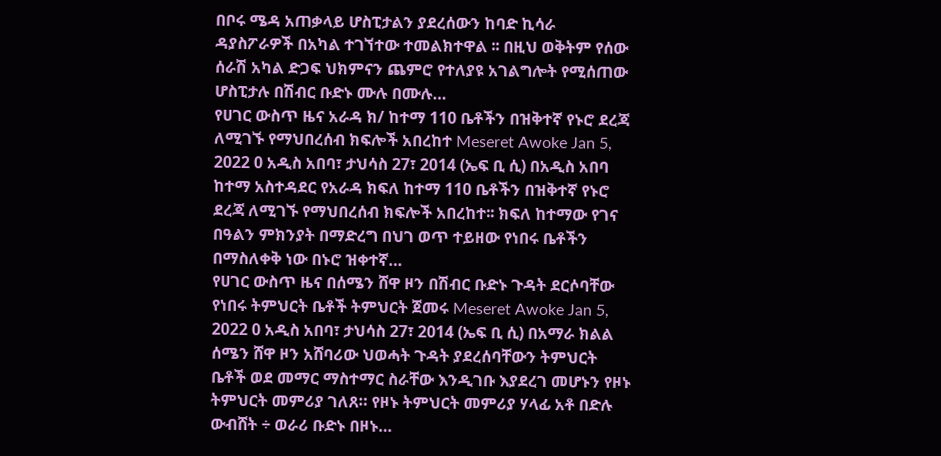በቦሩ ሜዳ አጠቃላይ ሆስፒታልን ያደረሰውን ከባድ ኪሳራ ዳያስፖራዎች በአካል ተገኘተው ተመልክተዋል ፡፡ በዚህ ወቅትም የሰው ሰራሽ አካል ድጋፍ ህክምናን ጨምሮ የተለያዩ አገልግሎት የሚሰጠው ሆስፒታሉ በሽብር ቡድኑ ሙሉ በሙሉ…
የሀገር ውስጥ ዜና አራዳ ክ/ ከተማ 110 ቤቶችን በዝቅተኛ የኑሮ ደረጃ ለሚገኙ የማህበረሰብ ክፍሎች አበረከተ Meseret Awoke Jan 5, 2022 0 አዲስ አበባ፣ ታህሳስ 27፣ 2014 (ኤፍ ቢ ሲ) በአዲስ አበባ ከተማ አስተዳደር የአራዳ ክፍለ ከተማ 110 ቤቶችን በዝቅተኛ የኑሮ ደረጃ ለሚገኙ የማህበረሰብ ክፍሎች አበረከተ፡፡ ክፍለ ከተማው የገና በዓልን ምክንያት በማድረግ በህገ ወጥ ተይዘው የነበሩ ቤቶችን በማስለቀቅ ነው በኑሮ ዝቀተኛ…
የሀገር ውስጥ ዜና በሰሜን ሸዋ ዞን በሽብር ቡድኑ ጉዳት ደርሶባቸው የነበሩ ትምህርት ቤቶች ትምህርት ጀመሩ Meseret Awoke Jan 5, 2022 0 አዲስ አበባ፣ ታህሳስ 27፣ 2014 (ኤፍ ቢ ሲ) በአማራ ክልል ሰሜን ሸዋ ዞን አሸባሪው ህወሓት ጉዳት ያደረሰባቸውን ትምህርት ቤቶች ወደ መማር ማስተማር ስራቸው እንዲገቡ እያደረገ መሆኑን የዞኑ ትምህርት መምሪያ ገለጸ። የዞኑ ትምህርት መምሪያ ሃላፊ አቶ በድሉ ውብሸት ÷ ወራሪ ቡድኑ በዞኑ…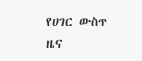የሀገር ውስጥ ዜና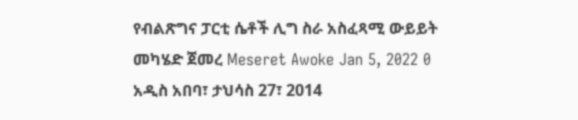የብልጽግና ፓርቲ ሴቶች ሊግ ስራ አስፈጻሚ ውይይት መካሄድ ጀመረ Meseret Awoke Jan 5, 2022 0 አዲስ አበባ፣ ታህሳስ 27፣ 2014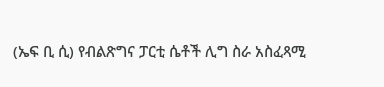(ኤፍ ቢ ሲ) የብልጽግና ፓርቲ ሴቶች ሊግ ስራ አስፈጻሚ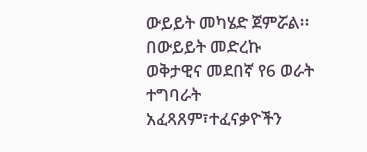ውይይት መካሄድ ጀምሯል፡፡ በውይይት መድረኩ ወቅታዊና መደበኛ የ6 ወራት ተግባራት አፈጻጸም፣ተፈናቃዮችን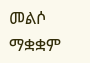መልሶ ማቋቋም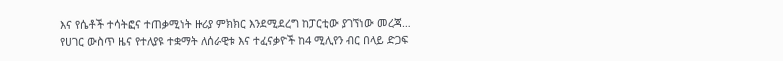እና የሴቶች ተሳትፎና ተጠቃሚነት ዙሪያ ምክክር እንደሚደረግ ከፓርቲው ያገኘነው መረጃ…
የሀገር ውስጥ ዜና የተለያዩ ተቋማት ለሰራዊቱ እና ተፈናቃዮች ከ4 ሚሊየን ብር በላይ ድጋፍ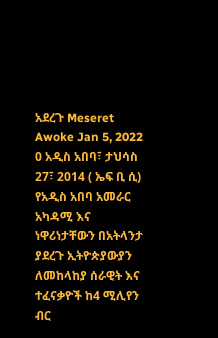አደረጉ Meseret Awoke Jan 5, 2022 0 አዲስ አበባ፣ ታህሳስ 27፣ 2014 ( ኤፍ ቢ ሲ) የአዲስ አበባ አመራር አካዳሚ እና ነዋሪነታቸውን በአትላንታ ያደረጉ ኢትዮጵያውያን ለመከላከያ ሰራዊት እና ተፈናቃዮች ከ4 ሚሊየን ብር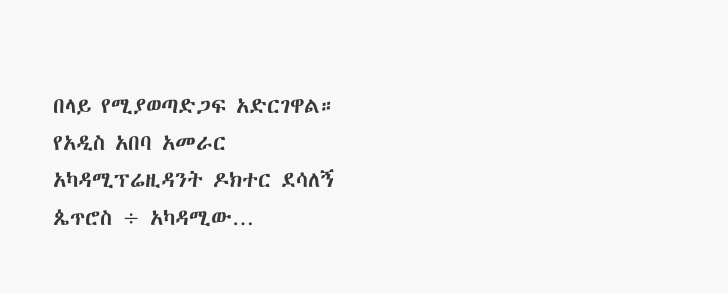በላይ የሚያወጣድጋፍ አድርገዋል። የአዲስ አበባ አመራር አካዳሚፕሬዚዳንት ዶክተር ደሳለኝ ጴጥሮስ ÷ አካዳሚው…